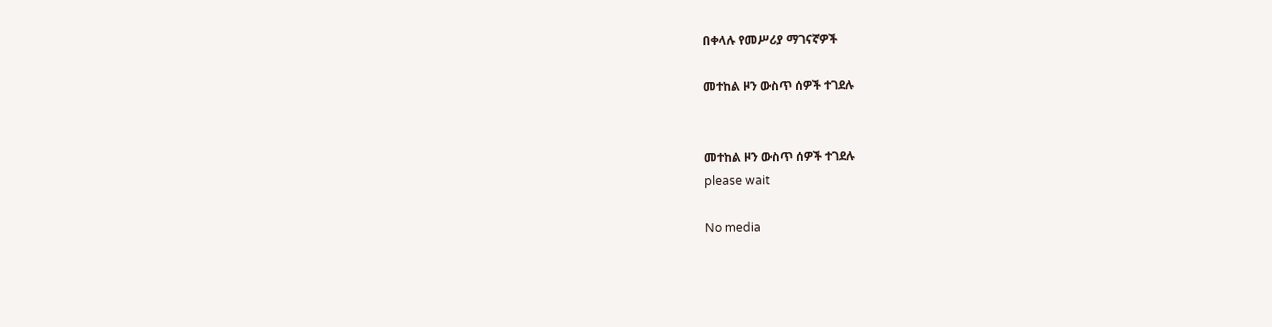በቀላሉ የመሥሪያ ማገናኛዎች

መተከል ዞን ውስጥ ሰዎች ተገደሉ


መተከል ዞን ውስጥ ሰዎች ተገደሉ
please wait

No media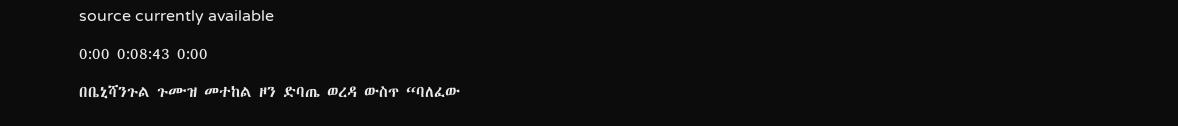source currently available

0:00 0:08:43 0:00

በቤኒሻንጉል ጉሙዝ መተከል ዞን ድባጤ ወረዳ ውስጥ “ባለፈው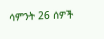ሳምንት 26 ሰዎች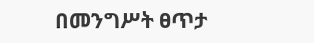በመንግሥት ፀጥታ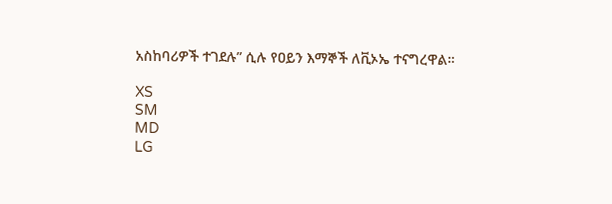አስከባሪዎች ተገደሉ” ሲሉ የዐይን እማኞች ለቪኦኤ ተናግረዋል።

XS
SM
MD
LG